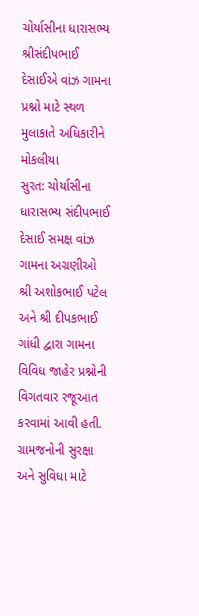ચોર્યાસીના ધારાસભ્ય શ્રીસંદીપભાઈ દેસાઈએ વાંઝ ગામના પ્રશ્નો માટે સ્થળ મુલાકાતે અધિકારીને મોકલીયા
સુરત: ચોર્યાસીના ધારાસભ્ય સંદીપભાઈ દેસાઈ સમક્ષ વાંઝ ગામના અગ્રણીઓ શ્રી અશોકભાઈ પટેલ અને શ્રી દીપકભાઈ ગાંધી દ્વારા ગામના વિવિધ જાહેર પ્રશ્નોની વિગતવાર રજૂઆત કરવામાં આવી હતી. ગ્રામજનોની સુરક્ષા અને સુવિધા માટે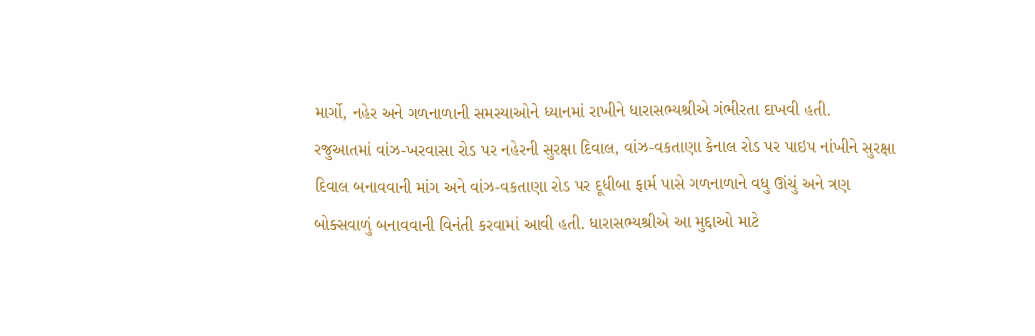માર્ગો, નહેર અને ગળનાળાની સમસ્યાઓને ધ્યાનમાં રાખીને ધારાસભ્યશ્રીએ ગંભીરતા દાખવી હતી.
રજુઆતમાં વાંઝ-ખરવાસા રોડ પર નહેરની સુરક્ષા દિવાલ, વાંઝ-વકતાણા કેનાલ રોડ પર પાઇપ નાંખીને સુરક્ષા દિવાલ બનાવવાની માંગ અને વાંઝ-વકતાણા રોડ પર દૂધીબા ફાર્મ પાસે ગળનાળાને વધુ ઊંચું અને ત્રણ બોક્સવાળું બનાવવાની વિનંતી કરવામાં આવી હતી. ધારાસભ્યશ્રીએ આ મુદ્દાઓ માટે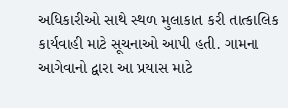અધિકારીઓ સાથે સ્થળ મુલાકાત કરી તાત્કાલિક કાર્યવાહી માટે સૂચનાઓ આપી હતી. ગામના આગેવાનો દ્વારા આ પ્રયાસ માટે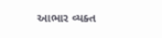આભાર વ્યક્ત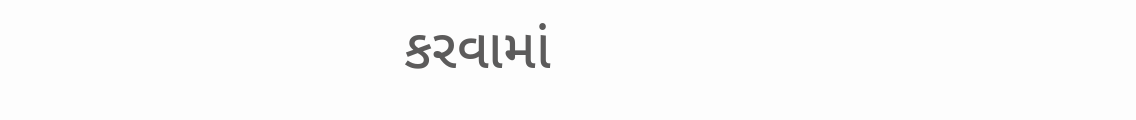કરવામાં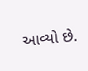આવ્યો છે.